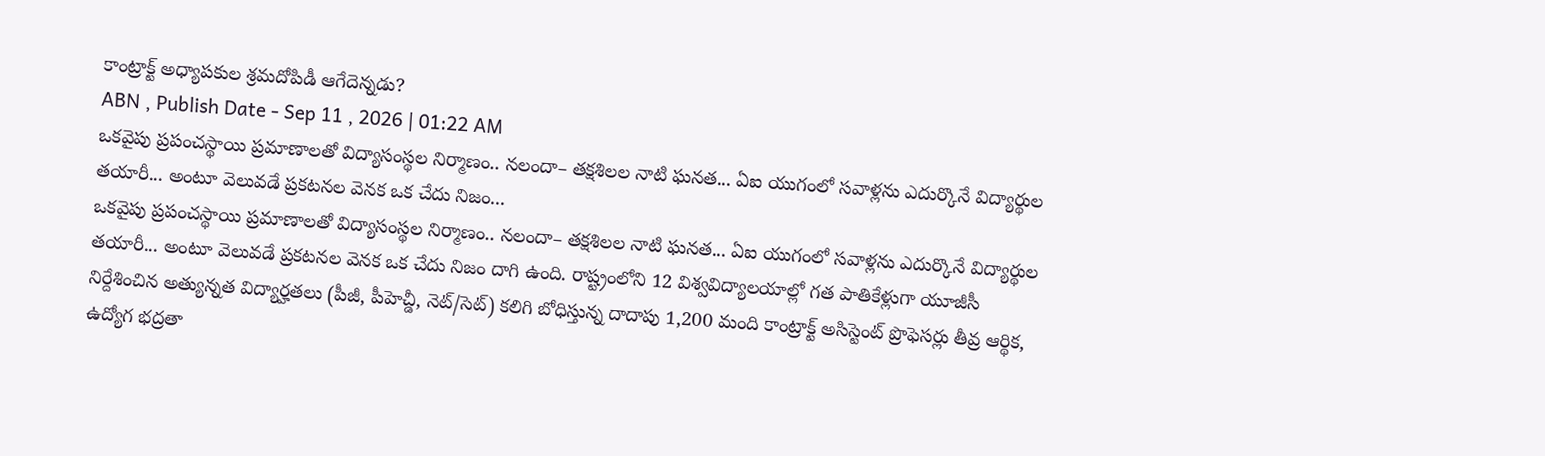కాంట్రాక్ట్ అధ్యాపకుల శ్రమదోపిడీ ఆగేదెన్నడు?
ABN , Publish Date - Sep 11 , 2026 | 01:22 AM
ఒకవైపు ప్రపంచస్థాయి ప్రమాణాలతో విద్యాసంస్థల నిర్మాణం.. నలందా– తక్షశిలల నాటి ఘనత... ఏఐ యుగంలో సవాళ్లను ఎదుర్కొనే విద్యార్థుల తయారీ... అంటూ వెలువడే ప్రకటనల వెనక ఒక చేదు నిజం...
ఒకవైపు ప్రపంచస్థాయి ప్రమాణాలతో విద్యాసంస్థల నిర్మాణం.. నలందా– తక్షశిలల నాటి ఘనత... ఏఐ యుగంలో సవాళ్లను ఎదుర్కొనే విద్యార్థుల తయారీ... అంటూ వెలువడే ప్రకటనల వెనక ఒక చేదు నిజం దాగి ఉంది. రాష్ట్రంలోని 12 విశ్వవిద్యాలయాల్లో గత పాతికేళ్లుగా యూజీసీ నిర్దేశించిన అత్యున్నత విద్యార్హతలు (పీజీ, పీహెచ్డీ, నెట్/సెట్) కలిగి బోధిస్తున్న దాదాపు 1,200 మంది కాంట్రాక్ట్ అసిస్టెంట్ ప్రొఫెసర్లు తీవ్ర ఆర్థిక, ఉద్యోగ భద్రతా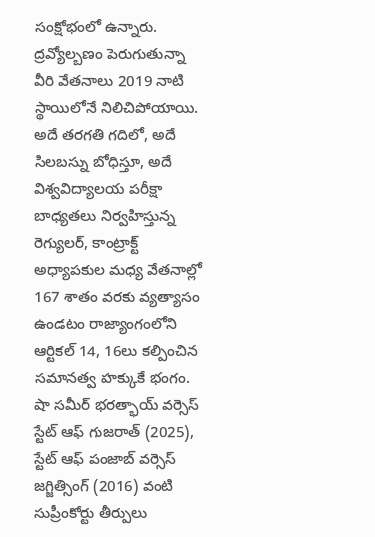సంక్షోభంలో ఉన్నారు. ద్రవ్యోల్బణం పెరుగుతున్నా వీరి వేతనాలు 2019 నాటి స్థాయిలోనే నిలిచిపోయాయి.
అదే తరగతి గదిలో, అదే సిలబస్ను బోధిస్తూ, అదే విశ్వవిద్యాలయ పరీక్షా బాధ్యతలు నిర్వహిస్తున్న రెగ్యులర్, కాంట్రాక్ట్ అధ్యాపకుల మధ్య వేతనాల్లో 167 శాతం వరకు వ్యత్యాసం ఉండటం రాజ్యాంగంలోని ఆర్టికల్ 14, 16లు కల్పించిన సమానత్వ హక్కుకే భంగం. షా సమీర్ భరత్భాయ్ వర్సెస్ స్టేట్ ఆఫ్ గుజరాత్ (2025), స్టేట్ ఆఫ్ పంజాబ్ వర్సెస్ జగ్జిత్సింగ్ (2016) వంటి సుప్రీంకోర్టు తీర్పులు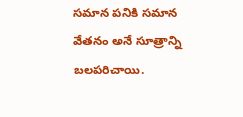సమాన పనికి సమాన వేతనం అనే సూత్రాన్ని బలపరిచాయి.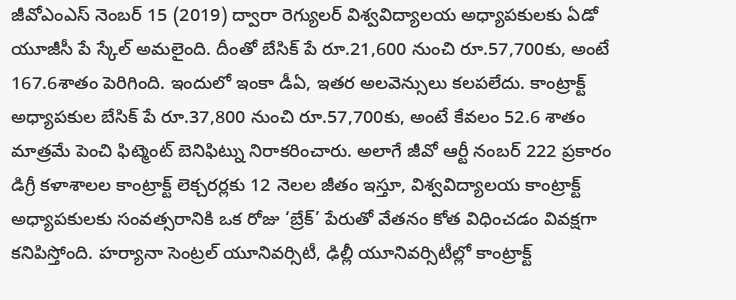జీవోఎంఎస్ నెంబర్ 15 (2019) ద్వారా రెగ్యులర్ విశ్వవిద్యాలయ అధ్యాపకులకు ఏడో యూజీసీ పే స్కేల్ అమలైంది. దీంతో బేసిక్ పే రూ.21,600 నుంచి రూ.57,700కు, అంటే 167.6శాతం పెరిగింది. ఇందులో ఇంకా డీఏ, ఇతర అలవెన్సులు కలపలేదు. కాంట్రాక్ట్ అధ్యాపకుల బేసిక్ పే రూ.37,800 నుంచి రూ.57,700కు, అంటే కేవలం 52.6 శాతం మాత్రమే పెంచి ఫిట్మెంట్ బెనిఫిట్ను నిరాకరించారు. అలాగే జీవో ఆర్టీ నంబర్ 222 ప్రకారం డిగ్రీ కళాశాలల కాంట్రాక్ట్ లెక్చరర్లకు 12 నెలల జీతం ఇస్తూ, విశ్వవిద్యాలయ కాంట్రాక్ట్ అధ్యాపకులకు సంవత్సరానికి ఒక రోజు ‘బ్రేక్’ పేరుతో వేతనం కోత విధించడం వివక్షగా కనిపిస్తోంది. హర్యానా సెంట్రల్ యూనివర్సిటీ, ఢిల్లీ యూనివర్సిటీల్లో కాంట్రాక్ట్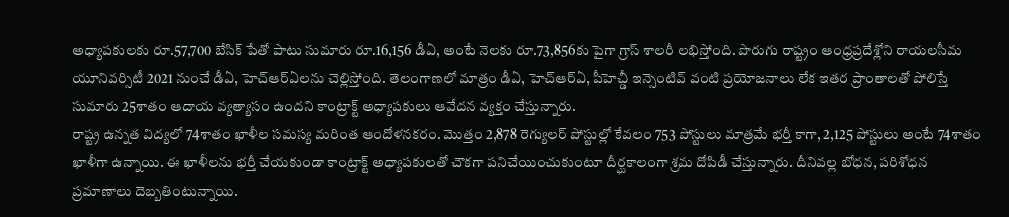అధ్యాపకులకు రూ.57,700 బేసిక్ పేతో పాటు సుమారు రూ.16,156 డీఏ, అంటే నెలకు రూ.73,856కు పైగా గ్రాస్ శాలరీ లభిస్తోంది. పొరుగు రాష్ట్రం ఆంధ్రప్రదేశ్లోని రాయలసీమ యూనివర్సిటీ 2021 నుంచే డీఏ, హెచ్ఆర్ఏలను చెల్లిస్తోంది. తెలంగాణలో మాత్రం డీఏ, హెచ్ఆర్ఏ, పీహెచ్డీ ఇన్సెంటివ్ వంటి ప్రయోజనాలు లేక ఇతర ప్రాంతాలతో పోలిస్తే సుమారు 25శాతం ఆదాయ వ్యత్యాసం ఉందని కాంట్రాక్ట్ అధ్యాపకులు ఆవేదన వ్యక్తం చేస్తున్నారు.
రాష్ట్ర ఉన్నత విద్యలో 74శాతం ఖాళీల సమస్య మరింత ఆందోళనకరం. మొత్తం 2,878 రెగ్యులర్ పోస్టుల్లో కేవలం 753 పోస్టులు మాత్రమే భర్తీ కాగా, 2,125 పోస్టులు అంటే 74శాతం ఖాళీగా ఉన్నాయి. ఈ ఖాళీలను భర్తీ చేయకుండా కాంట్రాక్ట్ అధ్యాపకులతో చౌకగా పనిచేయించుకుంటూ దీర్ఘకాలంగా శ్రమ దోపిడీ చేస్తున్నారు. దీనివల్ల బోధన, పరిశోధన ప్రమాణాలు దెబ్బతింటున్నాయి.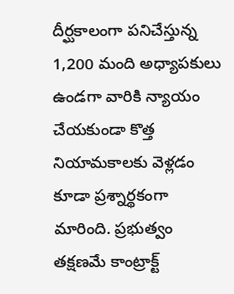దీర్ఘకాలంగా పనిచేస్తున్న 1,200 మంది అధ్యాపకులు ఉండగా వారికి న్యాయం చేయకుండా కొత్త నియామకాలకు వెళ్లడం కూడా ప్రశ్నార్థకంగా మారింది. ప్రభుత్వం తక్షణమే కాంట్రాక్ట్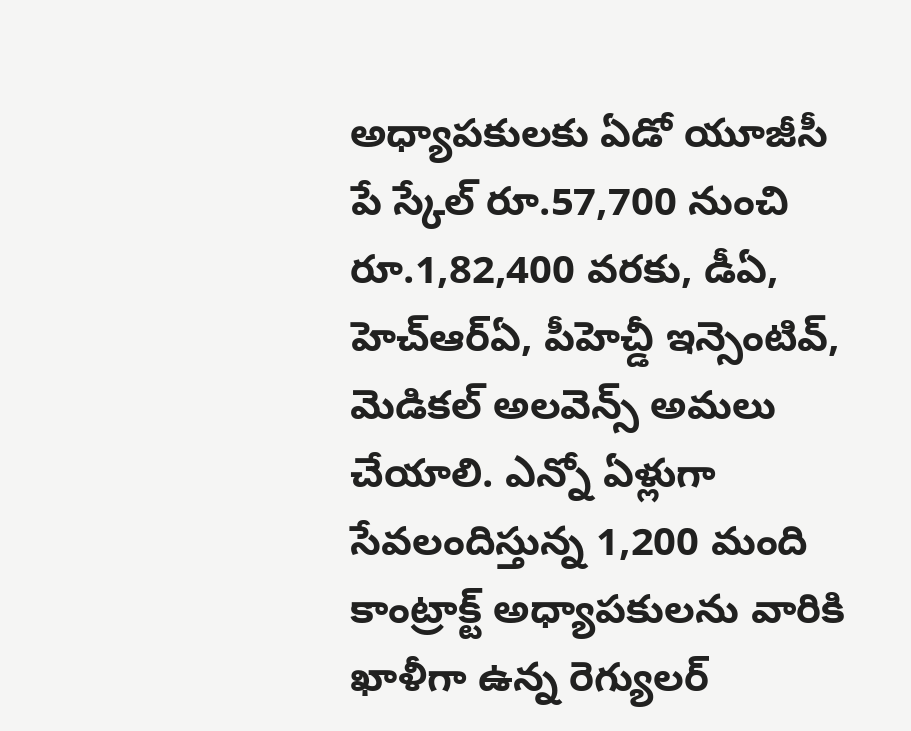అధ్యాపకులకు ఏడో యూజీసీ పే స్కేల్ రూ.57,700 నుంచి రూ.1,82,400 వరకు, డీఏ, హెచ్ఆర్ఏ, పీహెచ్డీ ఇన్సెంటివ్, మెడికల్ అలవెన్స్ అమలు చేయాలి. ఎన్నో ఏళ్లుగా సేవలందిస్తున్న 1,200 మంది కాంట్రాక్ట్ అధ్యాపకులను వారికి ఖాళీగా ఉన్న రెగ్యులర్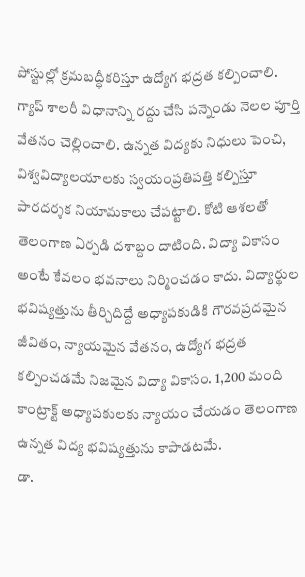పోస్టుల్లో క్రమబద్ధీకరిస్తూ ఉద్యోగ భద్రత కల్పించాలి. గ్యాప్ శాలరీ విధానాన్ని రద్దు చేసి పన్నెండు నెలల పూర్తి వేతనం చెల్లించాలి. ఉన్నత విద్యకు నిధులు పెంచి, విశ్వవిద్యాలయాలకు స్వయంప్రతిపత్తి కల్పిస్తూ పారదర్శక నియామకాలు చేపట్టాలి. కోటి ఆశలతో తెలంగాణ ఏర్పడి దశాబ్దం దాటింది. విద్యా వికాసం అంటే కేవలం భవనాలు నిర్మించడం కాదు. విద్యార్థుల భవిష్యత్తును తీర్చిదిద్దే అధ్యాపకుడికి గౌరవప్రదమైన జీవితం, న్యాయమైన వేతనం, ఉద్యోగ భద్రత కల్పించడమే నిజమైన విద్యా వికాసం. 1,200 మంది కాంట్రాక్ట్ అధ్యాపకులకు న్యాయం చేయడం తెలంగాణ ఉన్నత విద్య భవిష్యత్తును కాపాడటమే.
డా.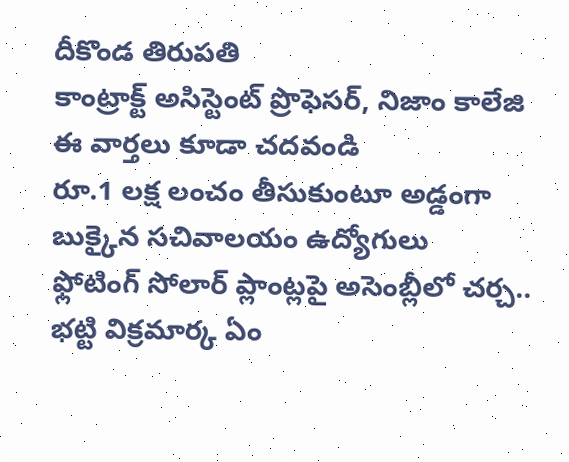దీకొండ తిరుపతి
కాంట్రాక్ట్ అసిస్టెంట్ ప్రొఫెసర్, నిజాం కాలేజి
ఈ వార్తలు కూడా చదవండి
రూ.1 లక్ష లంచం తీసుకుంటూ అడ్డంగా బుక్కైన సచివాలయం ఉద్యోగులు
ఫ్లోటింగ్ సోలార్ ప్లాంట్లపై అసెంబ్లీలో చర్చ.. భట్టి విక్రమార్క ఏం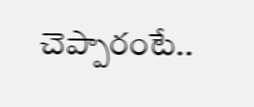చెప్పారంటే..